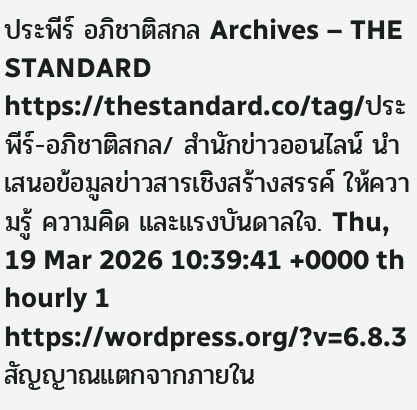ประพีร์ อภิชาติสกล Archives – THE STANDARD https://thestandard.co/tag/ประพีร์-อภิชาติสกล/ สำนักข่าวออนไลน์ นำเสนอข้อมูลข่าวสารเชิงสร้างสรรค์ ให้ความรู้ ความคิด และแรงบันดาลใจ. Thu, 19 Mar 2026 10:39:41 +0000 th hourly 1 https://wordpress.org/?v=6.8.3 สัญญาณแตกจากภายใน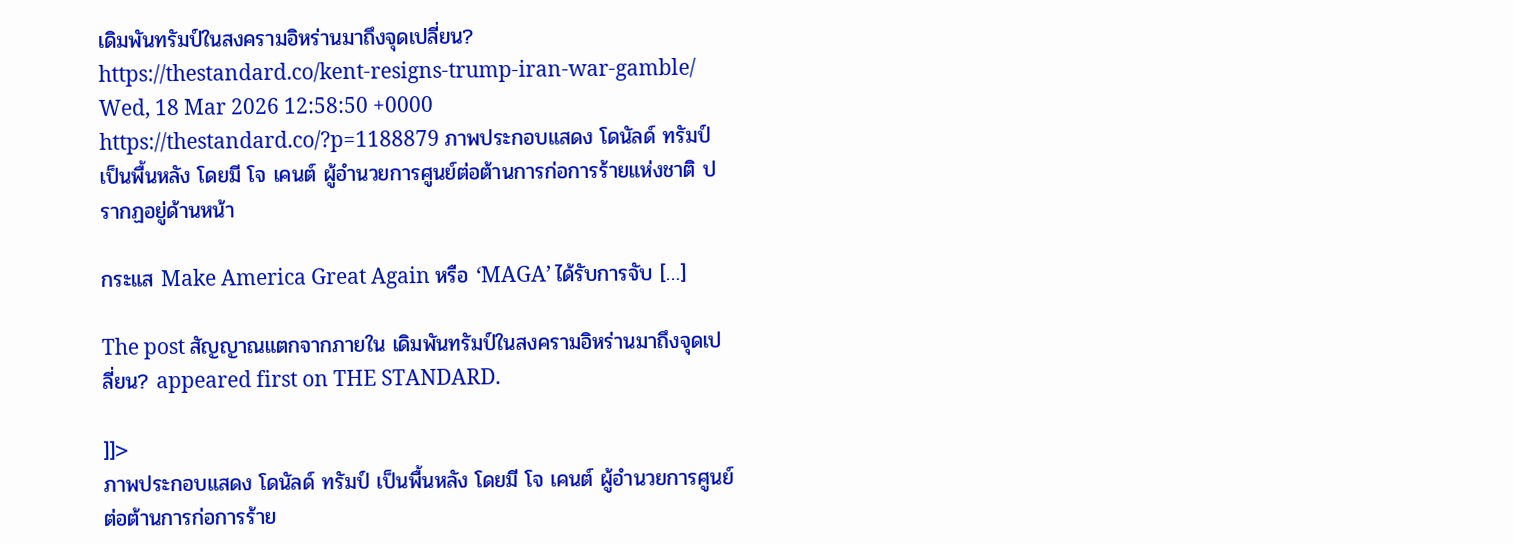เดิมพันทรัมป์ในสงครามอิหร่านมาถึงจุดเปลี่ยน? https://thestandard.co/kent-resigns-trump-iran-war-gamble/ Wed, 18 Mar 2026 12:58:50 +0000 https://thestandard.co/?p=1188879 ภาพประกอบแสดง โดนัลด์ ทรัมป์ เป็นพื้นหลัง โดยมี โจ เคนต์ ผู้อำนวยการศูนย์ต่อต้านการก่อการร้ายแห่งชาติ ปรากฏอยู่ด้านหน้า

กระแส Make America Great Again หรือ ‘MAGA’ ได้รับการจับ […]

The post สัญญาณแตกจากภายใน เดิมพันทรัมป์ในสงครามอิหร่านมาถึงจุดเปลี่ยน? appeared first on THE STANDARD.

]]>
ภาพประกอบแสดง โดนัลด์ ทรัมป์ เป็นพื้นหลัง โดยมี โจ เคนต์ ผู้อำนวยการศูนย์ต่อต้านการก่อการร้าย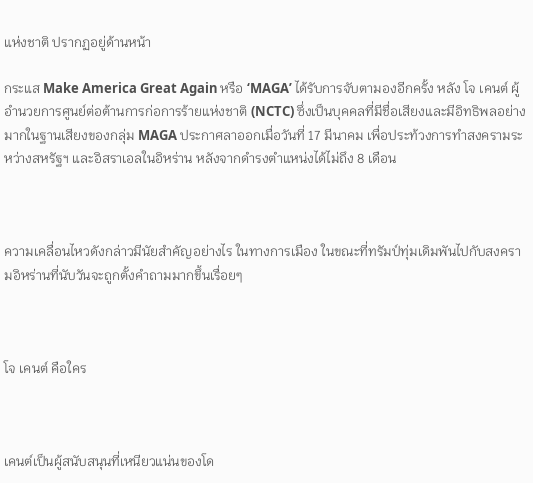แห่งชาติ ปรากฏอยู่ด้านหน้า

กระแส Make America Great Again หรือ ‘MAGA’ ได้รับการจับตามองอีกครั้ง หลัง โจ เคนต์ ผู้อำนวยการศูนย์ต่อต้านการก่อการร้ายแห่งชาติ (NCTC) ซึ่งเป็นบุคคลที่มีชื่อเสียงและมีอิทธิพลอย่างมากในฐานเสียงของกลุ่ม MAGA ประกาศลาออกเมื่อวันที่ 17 มีนาคม เพื่อประท้วงการทำสงครามระหว่างสหรัฐฯ และอิสราเอลในอิหร่าน หลังจากดำรงตำแหน่งได้ไม่ถึง 8 เดือน



ความเคลื่อนไหวดังกล่าวมีนัยสำคัญอย่างไร ในทางการเมือง ในขณะที่ทรัมป์ทุ่มเดิมพันไปกับสงครามอิหร่านที่นับวันจะถูกตั้งคำถามมากขึ้นเรื่อยๆ



โจ เคนต์ คือใคร



เคนต์เป็นผู้สนับสนุนที่เหนียวแน่นของโด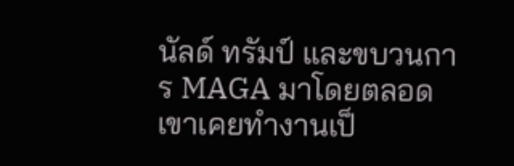นัลด์ ทรัมป์ และขบวนการ MAGA มาโดยตลอด เขาเคยทำงานเป็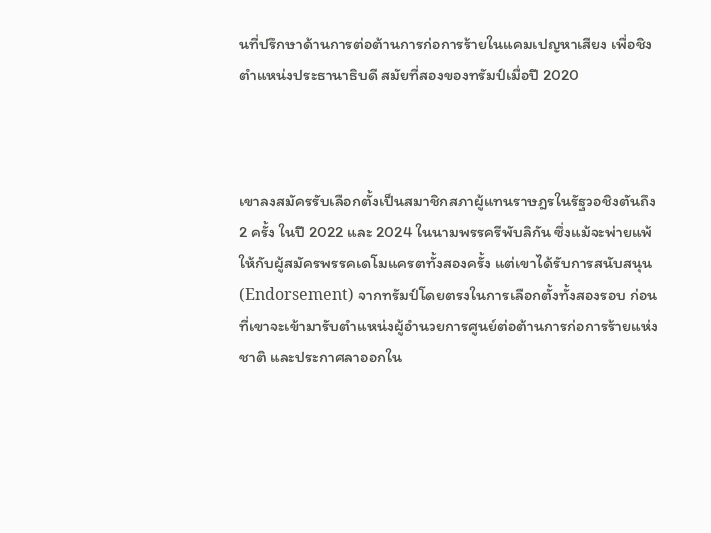นที่ปรึกษาด้านการต่อต้านการก่อการร้ายในแคมเปญหาเสียง เพื่อชิงตำแหน่งประธานาธิบดี สมัยที่สองของทรัมป์เมื่อปี 2020



เขาลงสมัครรับเลือกตั้งเป็นสมาชิกสภาผู้แทนราษฎรในรัฐวอชิงตันถึง 2 ครั้ง ในปี 2022 และ 2024 ในนามพรรครีพับลิกัน ซึ่งแม้จะพ่ายแพ้ให้กับผู้สมัครพรรคเดโมแครตทั้งสองครั้ง แต่เขาได้รับการสนับสนุน (Endorsement) จากทรัมป์โดยตรงในการเลือกตั้งทั้งสองรอบ ก่อนที่เขาจะเข้ามารับตำแหน่งผู้อำนวยการศูนย์ต่อต้านการก่อการร้ายแห่งชาติ และประกาศลาออกใน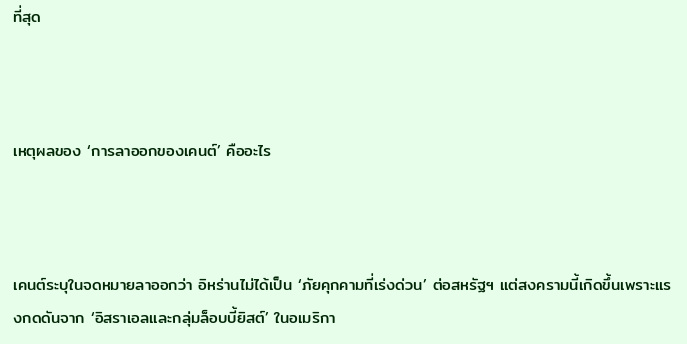ที่สุด



เหตุผลของ ‘การลาออกของเคนต์’ คืออะไร



เคนต์ระบุในจดหมายลาออกว่า อิหร่านไม่ได้เป็น ‘ภัยคุกคามที่เร่งด่วน’ ต่อสหรัฐฯ แต่สงครามนี้เกิดขึ้นเพราะแรงกดดันจาก ‘อิสราเอลและกลุ่มล็อบบี้ยิสต์’ ในอเมริกา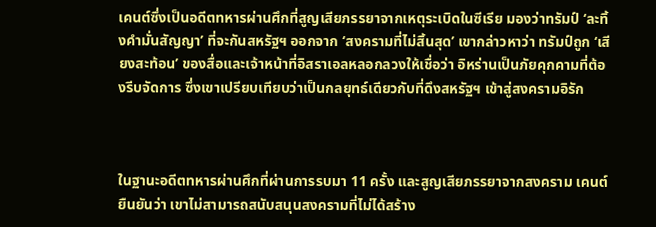เคนต์ซึ่งเป็นอดีตทหารผ่านศึกที่สูญเสียภรรยาจากเหตุระเบิดในซีเรีย มองว่าทรัมป์ ‘ละทิ้งคำมั่นสัญญา’ ที่จะกันสหรัฐฯ ออกจาก ‘สงครามที่ไม่สิ้นสุด’ เขากล่าวหาว่า ทรัมป์ถูก ‘เสียงสะท้อน’ ของสื่อและเจ้าหน้าที่อิสราเอลหลอกลวงให้เชื่อว่า อิหร่านเป็นภัยคุกคามที่ต้องรีบจัดการ ซึ่งเขาเปรียบเทียบว่าเป็นกลยุทธ์เดียวกับที่ดึงสหรัฐฯ เข้าสู่สงครามอิรัก



ในฐานะอดีตทหารผ่านศึกที่ผ่านการรบมา 11 ครั้ง และสูญเสียภรรยาจากสงคราม เคนต์ยืนยันว่า เขาไม่สามารถสนับสนุนสงครามที่ไม่ได้สร้าง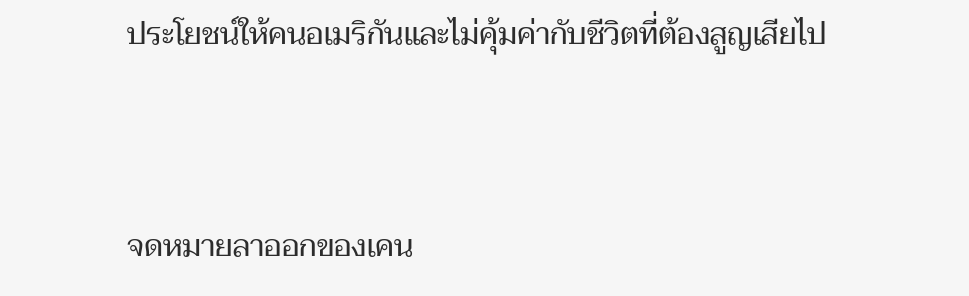ประโยชน์ให้คนอเมริกันและไม่คุ้มค่ากับชีวิตที่ต้องสูญเสียไป



จดหมายลาออกของเคน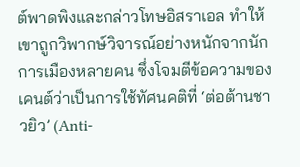ต์พาดพิงและกล่าวโทษอิสราเอล ทำให้เขาถูกวิพากษ์วิจารณ์อย่างหนักจากนักการเมืองหลายคน ซึ่งโจมตีข้อความของเคนต์ว่าเป็นการใช้ทัศนคติที่ ‘ต่อต้านชาวยิว’ (Anti-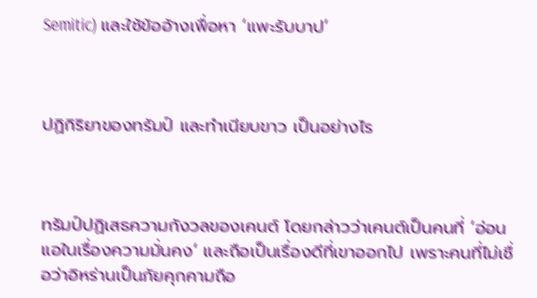Semitic) และใช้ข้ออ้างเพื่อหา ‘แพะรับบาป’



ปฏิกิริยาของทรัมป์ และทำเนียบขาว เป็นอย่างไร



ทรัมป์ปฏิเสธความกังวลของเคนต์ โดยกล่าวว่าเคนต์เป็นคนที่ ‘อ่อนแอในเรื่องความมั่นคง’ และถือเป็นเรื่องดีที่เขาออกไป เพราะคนที่ไม่เชื่อว่าอิหร่านเป็นภัยคุกคามถือ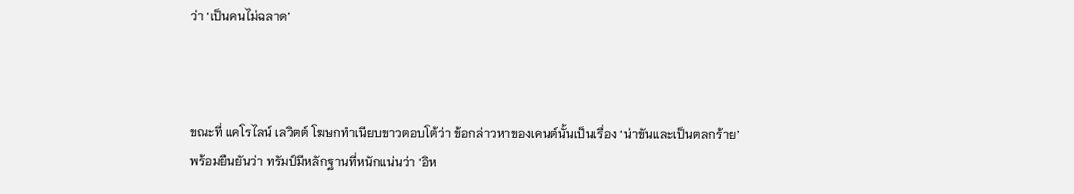ว่า ‘เป็นคนไม่ฉลาด’



ขณะที่ แคโรไลน์ เลวิตต์ โฆษกทำเนียบขาวตอบโต้ว่า ข้อกล่าวหาของเคนต์นั้นเป็นเรื่อง ‘น่าขันและเป็นตลกร้าย’ พร้อมยืนยันว่า ทรัมป์มีหลักฐานที่หนักแน่นว่า ‘อิห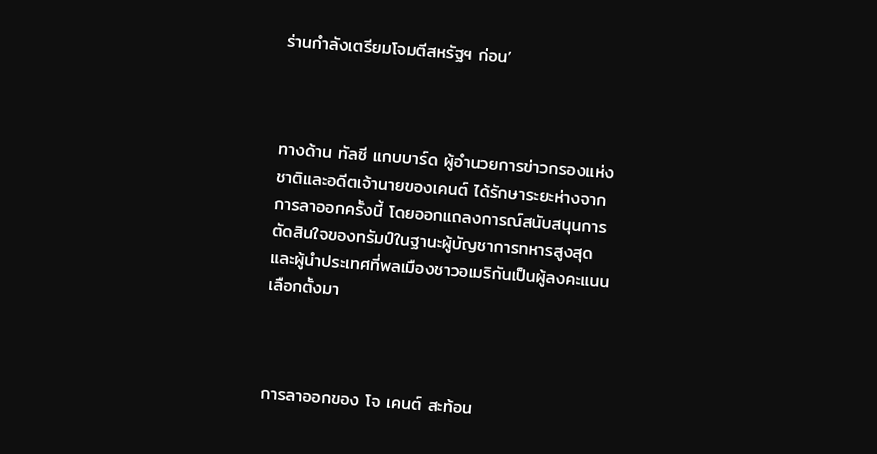ร่านกำลังเตรียมโจมตีสหรัฐฯ ก่อน’



ทางด้าน ทัลซี แกบบาร์ด ผู้อำนวยการข่าวกรองแห่งชาติและอดีตเจ้านายของเคนต์ ได้รักษาระยะห่างจากการลาออกครั้งนี้ โดยออกแถลงการณ์สนับสนุนการตัดสินใจของทรัมป์ในฐานะผู้บัญชาการทหารสูงสุดและผู้นำประเทศที่พลเมืองชาวอเมริกันเป็นผู้ลงคะแนนเลือกตั้งมา



การลาออกของ โจ เคนต์ สะท้อน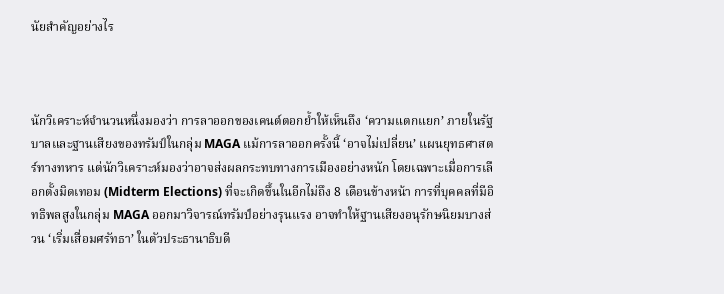นัยสำคัญอย่างไร



นักวิเคราะห์จำนวนหนึ่งมองว่า การลาออกของเคนต์ตอกย้ำให้เห็นถึง ‘ความแตกแยก’ ภายในรัฐบาลและฐานเสียงของทรัมป์ในกลุ่ม MAGA แม้การลาออกครั้งนี้ ‘อาจไม่เปลี่ยน’ แผนยุทธศาสตร์ทางทหาร แต่นักวิเคราะห์มองว่าอาจส่งผลกระทบทางการเมืองอย่างหนัก โดยเฉพาะเมื่อการเลือกตั้งมิดเทอม (Midterm Elections) ที่จะเกิดขึ้นในอีกไม่ถึง 8 เดือนข้างหน้า การที่บุคคลที่มีอิทธิพลสูงในกลุ่ม MAGA ออกมาวิจารณ์ทรัมป์อย่างรุนแรง อาจทำให้ฐานเสียงอนุรักษนิยมบางส่วน ‘เริ่มเสื่อมศรัทธา’ ในตัวประธานาธิบดี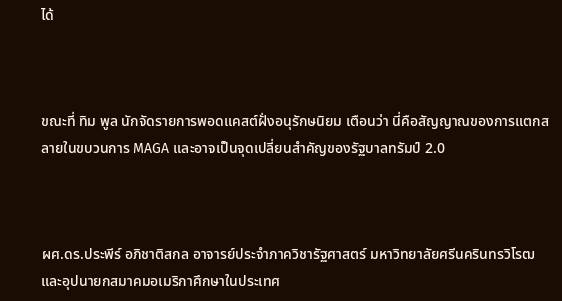ได้



ขณะที่ ทิม พูล นักจัดรายการพอดแคสต์ฝั่งอนุรักษนิยม เตือนว่า นี่คือสัญญาณของการแตกสลายในขบวนการ MAGA และอาจเป็นจุดเปลี่ยนสำคัญของรัฐบาลทรัมป์ 2.0



ผศ.ดร.ประพีร์ อภิชาติสกล อาจารย์ประจำภาควิชารัฐศาสตร์ มหาวิทยาลัยศรีนครินทรวิโรฒ และอุปนายกสมาคมอเมริกาศึกษาในประเทศ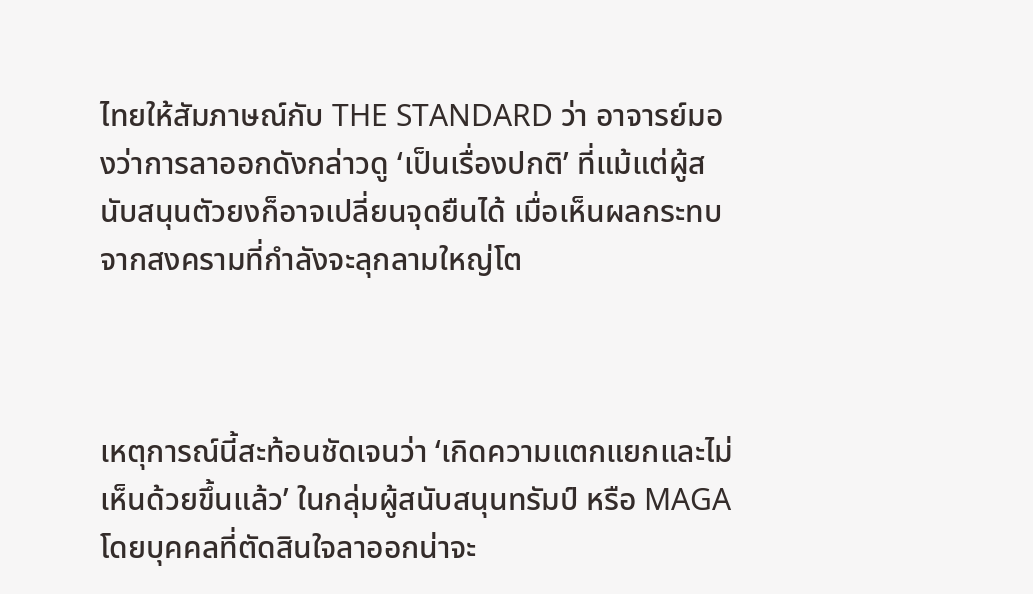ไทยให้สัมภาษณ์กับ THE STANDARD ว่า อาจารย์มองว่าการลาออกดังกล่าวดู ‘เป็นเรื่องปกติ’ ที่แม้แต่ผู้สนับสนุนตัวยงก็อาจเปลี่ยนจุดยืนได้ เมื่อเห็นผลกระทบจากสงครามที่กำลังจะลุกลามใหญ่โต



เหตุการณ์นี้สะท้อนชัดเจนว่า ‘เกิดความแตกแยกและไม่เห็นด้วยขึ้นแล้ว’ ในกลุ่มผู้สนับสนุนทรัมป์ หรือ MAGA โดยบุคคลที่ตัดสินใจลาออกน่าจะ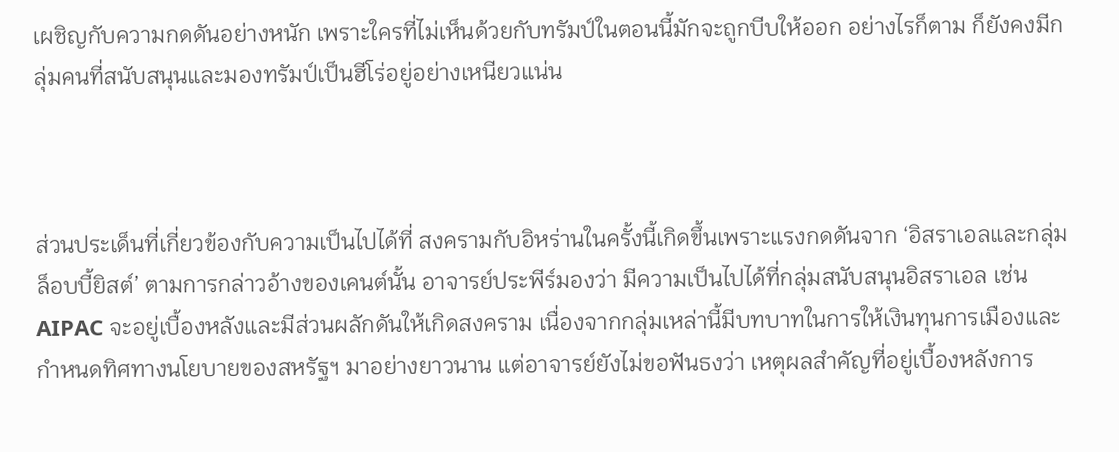เผชิญกับความกดดันอย่างหนัก เพราะใครที่ไม่เห็นด้วยกับทรัมป์ในตอนนี้มักจะถูกบีบให้ออก อย่างไรก็ตาม ก็ยังคงมีกลุ่มคนที่สนับสนุนและมองทรัมป์เป็นฮีโร่อยู่อย่างเหนียวแน่น



ส่วนประเด็นที่เกี่ยวข้องกับความเป็นไปได้ที่ สงครามกับอิหร่านในครั้งนี้เกิดขึ้นเพราะแรงกดดันจาก ‘อิสราเอลและกลุ่มล็อบบี้ยิสต์’ ตามการกล่าวอ้างของเคนต์นั้น อาจารย์ประพีร์มองว่า มีความเป็นไปได้ที่กลุ่มสนับสนุนอิสราเอล เช่น AIPAC จะอยู่เบื้องหลังและมีส่วนผลักดันให้เกิดสงคราม เนื่องจากกลุ่มเหล่านี้มีบทบาทในการให้เงินทุนการเมืองและกำหนดทิศทางนโยบายของสหรัฐฯ มาอย่างยาวนาน แต่อาจารย์ยังไม่ขอฟันธงว่า เหตุผลสำคัญที่อยู่เบื้องหลังการ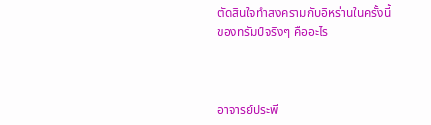ตัดสินใจทำสงครามกับอิหร่านในครั้งนี้ของทรัมป์จริงๆ คืออะไร



อาจารย์ประพี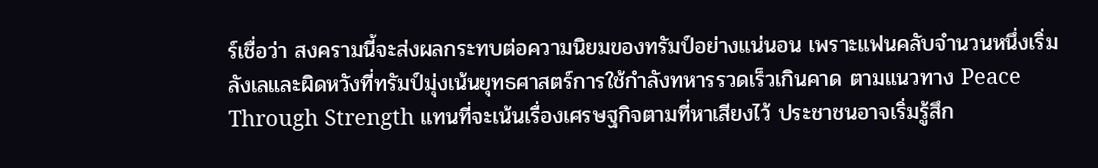ร์เชื่อว่า สงครามนี้จะส่งผลกระทบต่อความนิยมของทรัมป์อย่างแน่นอน เพราะแฟนคลับจำนวนหนึ่งเริ่มลังเลและผิดหวังที่ทรัมป์มุ่งเน้นยุทธศาสตร์การใช้กำลังทหารรวดเร็วเกินคาด ตามแนวทาง Peace Through Strength แทนที่จะเน้นเรื่องเศรษฐกิจตามที่หาเสียงไว้ ประชาชนอาจเริ่มรู้สึก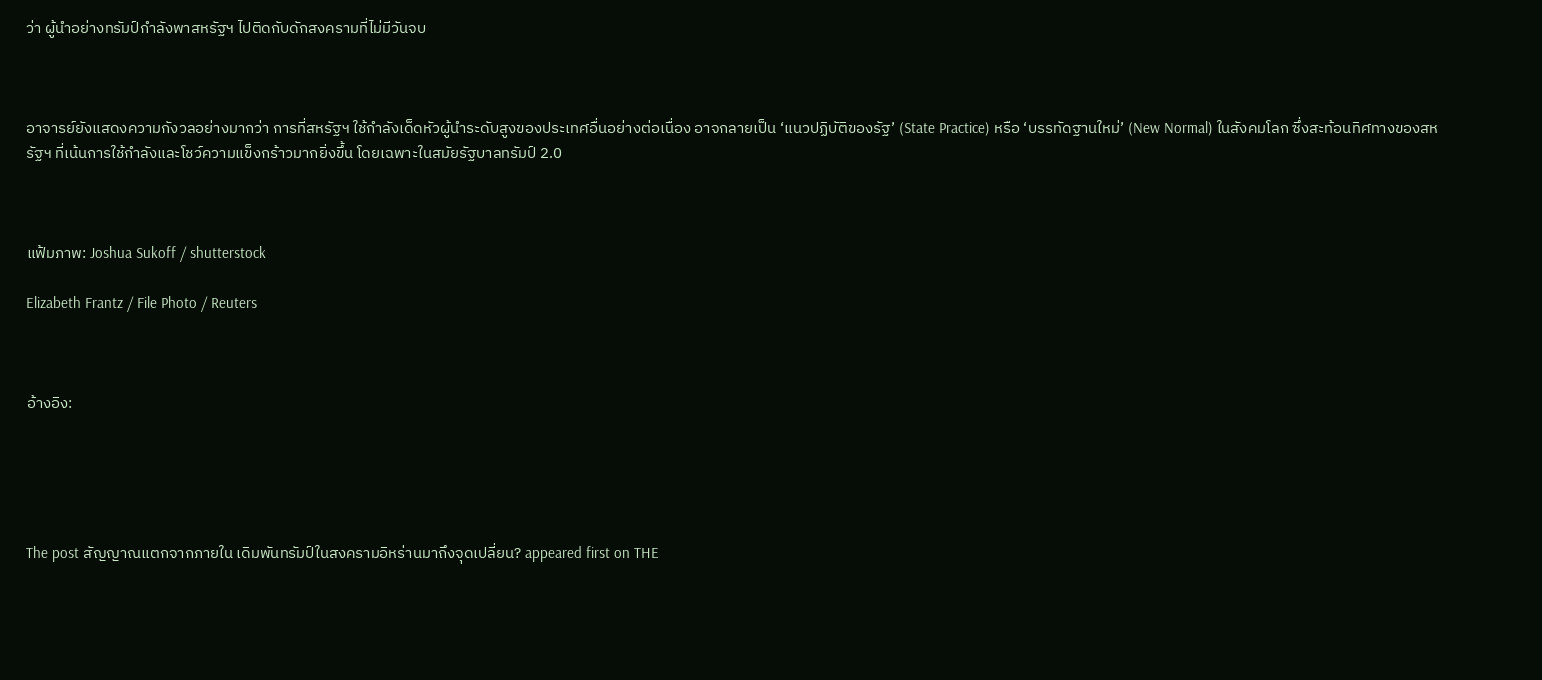ว่า ผู้นำอย่างทรัมป์กำลังพาสหรัฐฯ ไปติดกับดักสงครามที่ไม่มีวันจบ



อาจารย์ยังแสดงความกังวลอย่างมากว่า การที่สหรัฐฯ ใช้กำลังเด็ดหัวผู้นำระดับสูงของประเทศอื่นอย่างต่อเนื่อง อาจกลายเป็น ‘แนวปฏิบัติของรัฐ’ (State Practice) หรือ ‘บรรทัดฐานใหม่’ (New Normal) ในสังคมโลก ซึ่งสะท้อนทิศทางของสหรัฐฯ ที่เน้นการใช้กำลังและโชว์ความแข็งกร้าวมากยิ่งขึ้น โดยเฉพาะในสมัยรัฐบาลทรัมป์ 2.0



แฟ้มภาพ: Joshua Sukoff / shutterstock

Elizabeth Frantz / File Photo / Reuters



อ้างอิง:





The post สัญญาณแตกจากภายใน เดิมพันทรัมป์ในสงครามอิหร่านมาถึงจุดเปลี่ยน? appeared first on THE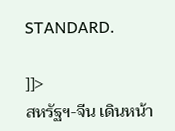STANDARD.

]]>
สหรัฐฯ-จีน เดินหน้า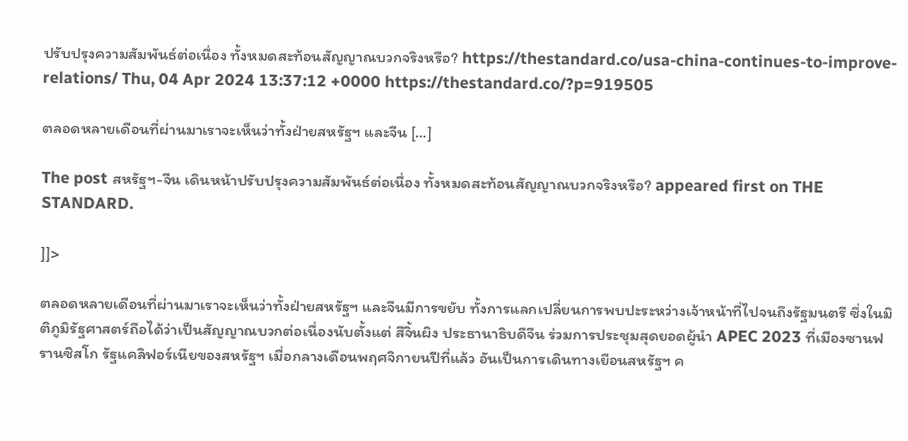ปรับปรุงความสัมพันธ์ต่อเนื่อง ทั้งหมดสะท้อนสัญญาณบวกจริงหรือ? https://thestandard.co/usa-china-continues-to-improve-relations/ Thu, 04 Apr 2024 13:37:12 +0000 https://thestandard.co/?p=919505

ตลอดหลายเดือนที่ผ่านมาเราจะเห็นว่าทั้งฝ่ายสหรัฐฯ และจีน […]

The post สหรัฐฯ-จีน เดินหน้าปรับปรุงความสัมพันธ์ต่อเนื่อง ทั้งหมดสะท้อนสัญญาณบวกจริงหรือ? appeared first on THE STANDARD.

]]>

ตลอดหลายเดือนที่ผ่านมาเราจะเห็นว่าทั้งฝ่ายสหรัฐฯ และจีนมีการขยับ ทั้งการแลกเปลี่ยนการพบปะระหว่างเจ้าหน้าที่ไปจนถึงรัฐมนตรี ซึ่งในมิติภูมิรัฐศาสตร์ถือได้ว่าเป็นสัญญาณบวกต่อเนื่องนับตั้งแต่ สีจิ้นผิง ประธานาธิบดีจีน ร่วมการประชุมสุดยอดผู้นำ APEC 2023 ที่เมืองซานฟรานซิสโก รัฐแคลิฟอร์เนียของสหรัฐฯ เมื่อกลางเดือนพฤศจิกายนปีที่แล้ว อันเป็นการเดินทางเยือนสหรัฐฯ ค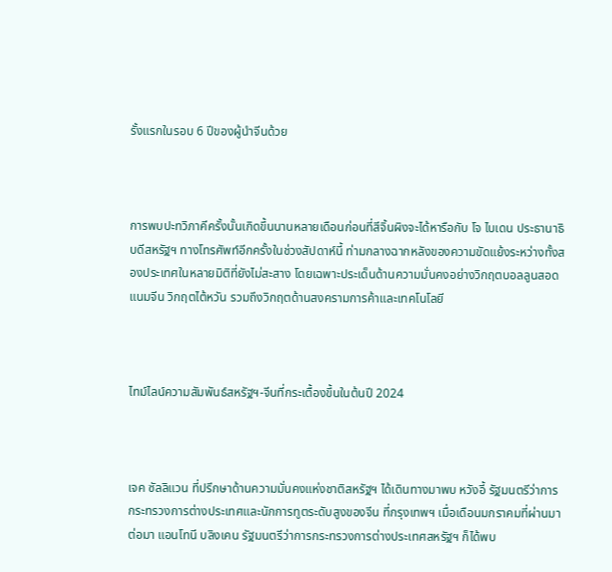รั้งแรกในรอบ 6 ปีของผู้นำจีนด้วย



การพบปะทวิภาคีครั้งนั้นเกิดขึ้นนานหลายเดือนก่อนที่สีจิ้นผิงจะได้หารือกับ โจ ไบเดน ประธานาธิบดีสหรัฐฯ ทางโทรศัพท์อีกครั้งในช่วงสัปดาห์นี้ ท่ามกลางฉากหลังของความขัดแย้งระหว่างทั้งสองประเทศในหลายมิติที่ยังไม่สะสาง โดยเฉพาะประเด็นด้านความมั่นคงอย่างวิกฤตบอลลูนสอดแนมจีน วิกฤตไต้หวัน รวมถึงวิกฤตด้านสงครามการค้าและเทคโนโลยี



ไทม์ไลน์ความสัมพันธ์สหรัฐฯ-จีนที่กระเตื้องขึ้นในต้นปี 2024



เจค ซัลลิแวน ที่ปรึกษาด้านความมั่นคงแห่งชาติสหรัฐฯ ได้เดินทางมาพบ หวังอี้ รัฐมนตรีว่าการกระทรวงการต่างประเทศและนักการทูตระดับสูงของจีน ที่กรุงเทพฯ เมื่อเดือนมกราคมที่ผ่านมา ต่อมา แอนโทนี บลิงเคน รัฐมนตรีว่าการกระทรวงการต่างประเทศสหรัฐฯ ก็ได้พบ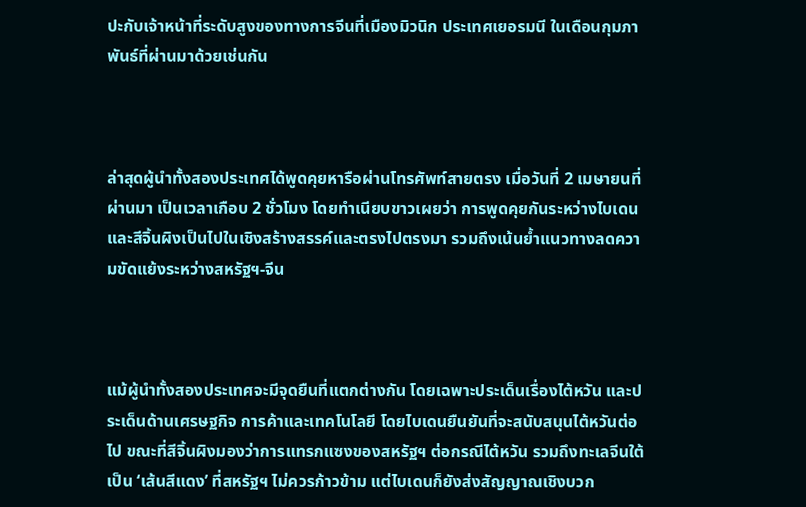ปะกับเจ้าหน้าที่ระดับสูงของทางการจีนที่เมืองมิวนิก ประเทศเยอรมนี ในเดือนกุมภาพันธ์ที่ผ่านมาด้วยเช่นกัน



ล่าสุดผู้นำทั้งสองประเทศได้พูดคุยหารือผ่านโทรศัพท์สายตรง เมื่อวันที่ 2 เมษายนที่ผ่านมา เป็นเวลาเกือบ 2 ชั่วโมง โดยทำเนียบขาวเผยว่า การพูดคุยกันระหว่างไบเดนและสีจิ้นผิงเป็นไปในเชิงสร้างสรรค์และตรงไปตรงมา รวมถึงเน้นย้ำแนวทางลดความขัดแย้งระหว่างสหรัฐฯ-จีน



แม้ผู้นำทั้งสองประเทศจะมีจุดยืนที่แตกต่างกัน โดยเฉพาะประเด็นเรื่องไต้หวัน และประเด็นด้านเศรษฐกิจ การค้าและเทคโนโลยี โดยไบเดนยืนยันที่จะสนับสนุนไต้หวันต่อไป ขณะที่สีจิ้นผิงมองว่าการแทรกแซงของสหรัฐฯ ต่อกรณีไต้หวัน รวมถึงทะเลจีนใต้ เป็น ‘เส้นสีแดง’ ที่สหรัฐฯ ไม่ควรก้าวข้าม แต่ไบเดนก็ยังส่งสัญญาณเชิงบวก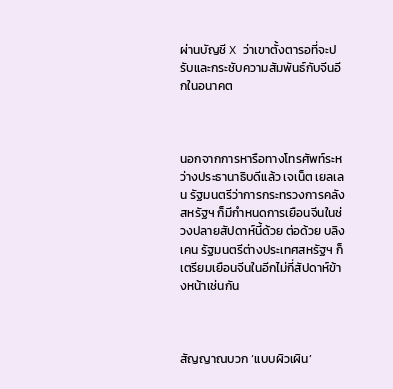ผ่านบัญชี X ว่าเขาตั้งตารอที่จะปรับและกระชับความสัมพันธ์กับจีนอีกในอนาคต



นอกจากการหารือทางโทรศัพท์ระหว่างประธานาธิบดีแล้ว เจเน็ต เยลเลน รัฐมนตรีว่าการกระทรวงการคลังสหรัฐฯ ก็มีกำหนดการเยือนจีนในช่วงปลายสัปดาห์นี้ด้วย ต่อด้วย บลิงเคน รัฐมนตรีต่างประเทศสหรัฐฯ ก็เตรียมเยือนจีนในอีกไม่กี่สัปดาห์ข้างหน้าเช่นกัน



สัญญาณบวก ‘แบบผิวเผิน’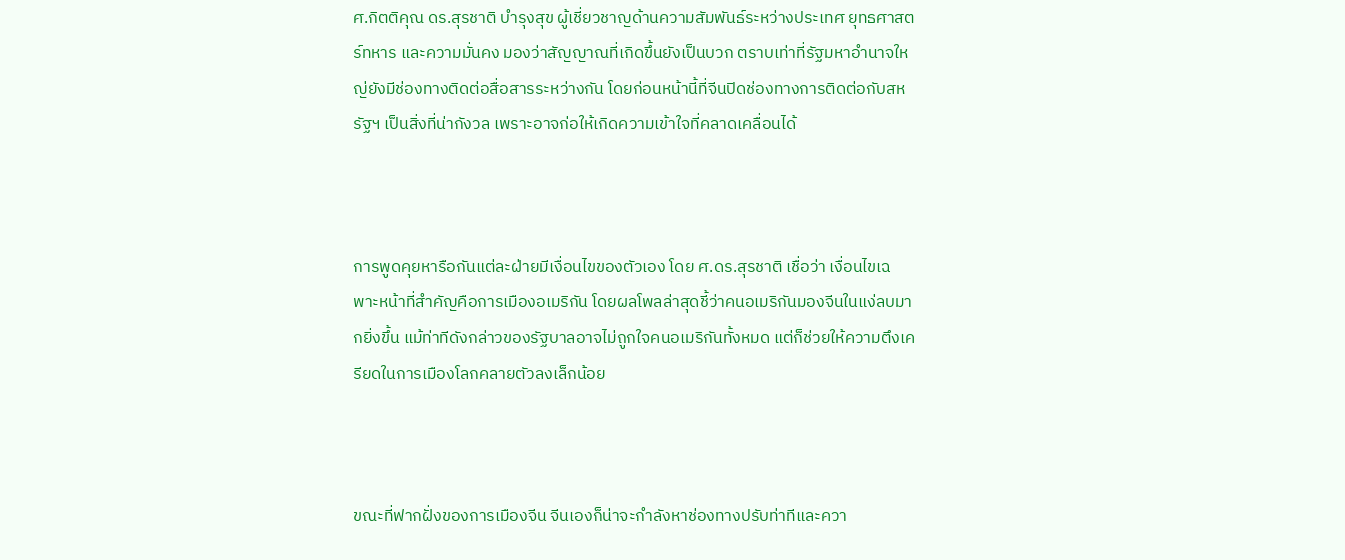ศ.กิตติคุณ ดร.สุรชาติ บำรุงสุข ผู้เชี่ยวชาญด้านความสัมพันธ์ระหว่างประเทศ ยุทธศาสตร์ทหาร และความมั่นคง มองว่าสัญญาณที่เกิดขึ้นยังเป็นบวก ตราบเท่าที่รัฐมหาอำนาจใหญ่ยังมีช่องทางติดต่อสื่อสารระหว่างกัน โดยก่อนหน้านี้ที่จีนปิดช่องทางการติดต่อกับสหรัฐฯ เป็นสิ่งที่น่ากังวล เพราะอาจก่อให้เกิดความเข้าใจที่คลาดเคลื่อนได้



การพูดคุยหารือกันแต่ละฝ่ายมีเงื่อนไขของตัวเอง โดย ศ.ดร.สุรชาติ เชื่อว่า เงื่อนไขเฉพาะหน้าที่สำคัญคือการเมืองอเมริกัน โดยผลโพลล่าสุดชี้ว่าคนอเมริกันมองจีนในแง่ลบมากยิ่งขึ้น แม้ท่าทีดังกล่าวของรัฐบาลอาจไม่ถูกใจคนอเมริกันทั้งหมด แต่ก็ช่วยให้ความตึงเครียดในการเมืองโลกคลายตัวลงเล็กน้อย



ขณะที่ฟากฝั่งของการเมืองจีน จีนเองก็น่าจะกำลังหาช่องทางปรับท่าทีและควา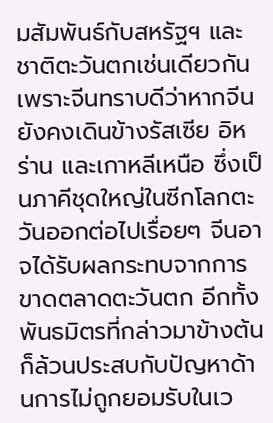มสัมพันธ์กับสหรัฐฯ และชาติตะวันตกเช่นเดียวกัน เพราะจีนทราบดีว่าหากจีนยังคงเดินข้างรัสเซีย อิหร่าน และเกาหลีเหนือ ซึ่งเป็นภาคีชุดใหญ่ในซีกโลกตะวันออกต่อไปเรื่อยๆ จีนอาจได้รับผลกระทบจากการขาดตลาดตะวันตก อีกทั้งพันธมิตรที่กล่าวมาข้างต้นก็ล้วนประสบกับปัญหาด้านการไม่ถูกยอมรับในเว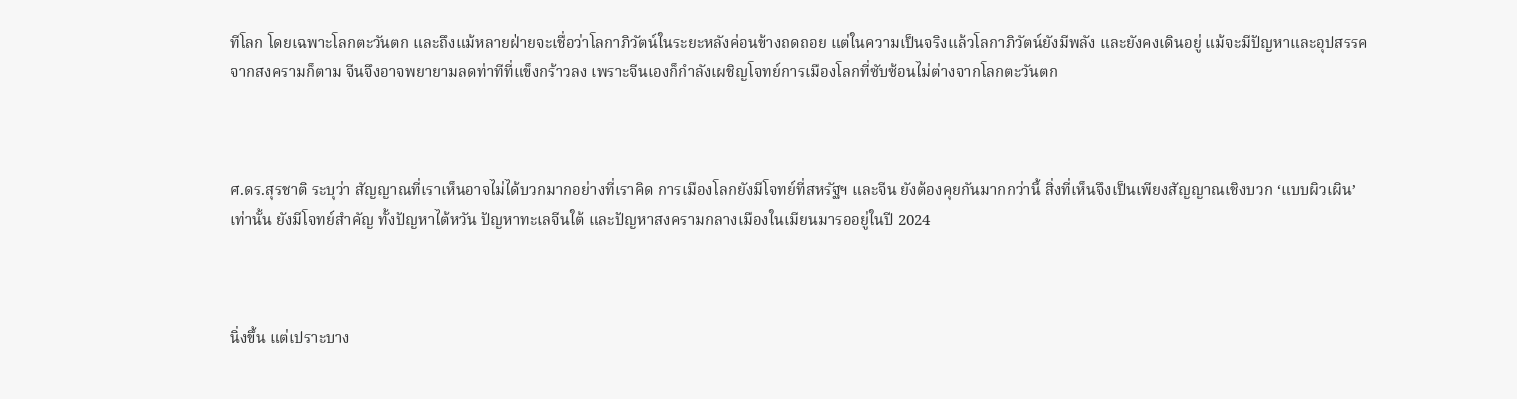ทีโลก โดยเฉพาะโลกตะวันตก และถึงแม้หลายฝ่ายจะเชื่อว่าโลกาภิวัตน์ในระยะหลังค่อนข้างถดถอย แต่ในความเป็นจริงแล้วโลกาภิวัตน์ยังมีพลัง และยังคงเดินอยู่ แม้จะมีปัญหาและอุปสรรคจากสงครามก็ตาม จีนจึงอาจพยายามลดท่าทีที่แข็งกร้าวลง เพราะจีนเองก็กำลังเผชิญโจทย์การเมืองโลกที่ซับซ้อนไม่ต่างจากโลกตะวันตก



ศ.ดร.สุรชาติ ระบุว่า สัญญาณที่เราเห็นอาจไม่ได้บวกมากอย่างที่เราคิด การเมืองโลกยังมีโจทย์ที่สหรัฐฯ และจีน ยังต้องคุยกันมากกว่านี้ สิ่งที่เห็นจึงเป็นเพียงสัญญาณเชิงบวก ‘แบบผิวเผิน’ เท่านั้น ยังมีโจทย์สำคัญ ทั้งปัญหาไต้หวัน ปัญหาทะเลจีนใต้ และปัญหาสงครามกลางเมืองในเมียนมารออยู่ในปี 2024



นิ่งขึ้น แต่เปราะบาง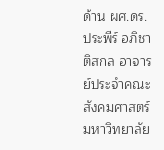ด้าน ผศ.ดร.ประพีร์ อภิชาติสกล อาจารย์ประจำคณะสังคมศาสตร์ มหาวิทยาลัย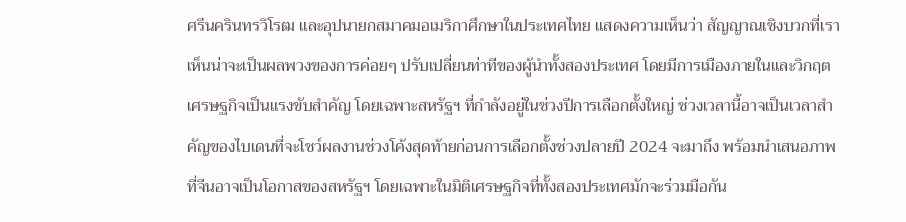ศรีนครินทรวิโรฒ และอุปนายกสมาคมอเมริกาศึกษาในประเทศไทย แสดงความเห็นว่า สัญญาณเชิงบวกที่เราเห็นน่าจะเป็นผลพวงของการค่อยๆ ปรับเปลี่ยนท่าทีของผู้นำทั้งสองประเทศ โดยมีการเมืองภายในและวิกฤตเศรษฐกิจเป็นแรงขับสำคัญ โดยเฉพาะสหรัฐฯ ที่กำลังอยู่ในช่วงปีการเลือกตั้งใหญ่ ช่วงเวลานี้อาจเป็นเวลาสำคัญของไบเดนที่จะโชว์ผลงานช่วงโค้งสุดท้ายก่อนการเลือกตั้งช่วงปลายปี 2024 จะมาถึง พร้อมนำเสนอภาพที่จีนอาจเป็นโอกาสของสหรัฐฯ โดยเฉพาะในมิติเศรษฐกิจที่ทั้งสองประเทศมักจะร่วมมือกัน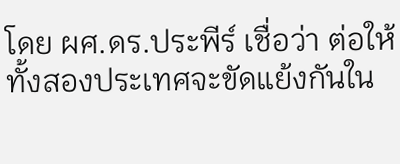โดย ผศ.ดร.ประพีร์ เชื่อว่า ต่อให้ทั้งสองประเทศจะขัดแย้งกันใน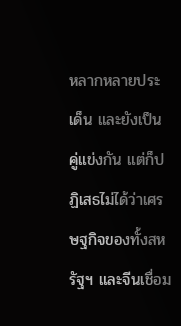หลากหลายประเด็น และยังเป็นคู่แข่งกัน แต่ก็ปฏิเสธไม่ได้ว่าเศรษฐกิจของทั้งสหรัฐฯ และจีนเชื่อม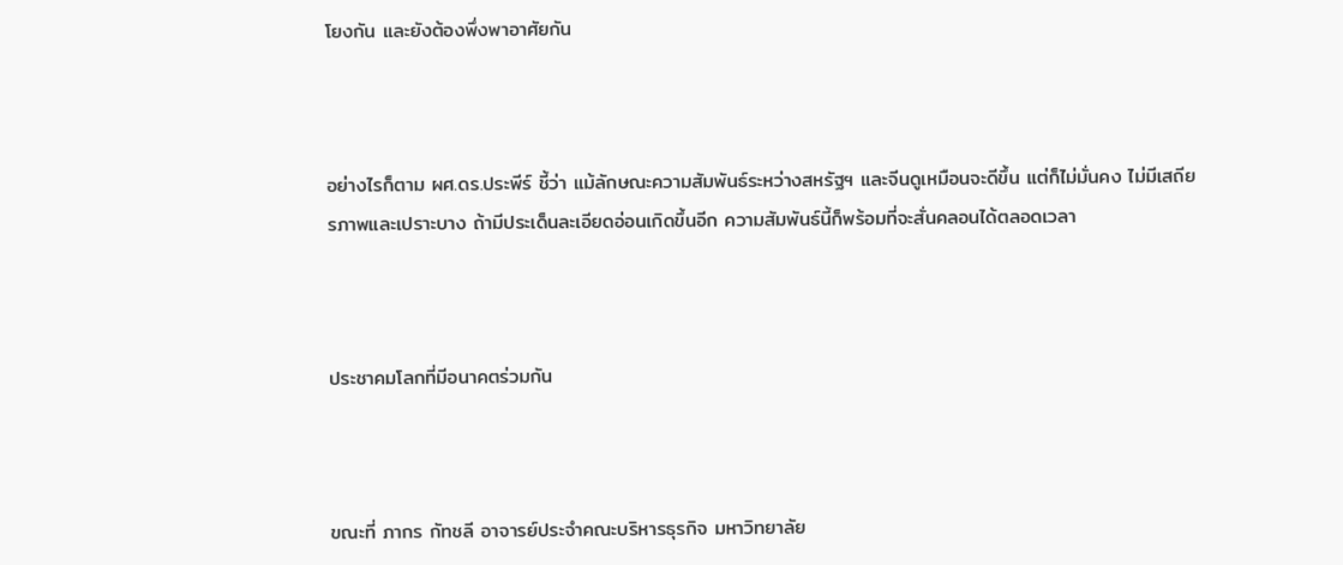โยงกัน และยังต้องพึ่งพาอาศัยกัน



อย่างไรก็ตาม ผศ.ดร.ประพีร์ ชี้ว่า แม้ลักษณะความสัมพันธ์ระหว่างสหรัฐฯ และจีนดูเหมือนจะดีขึ้น แต่ก็ไม่มั่นคง ไม่มีเสถียรภาพและเปราะบาง ถ้ามีประเด็นละเอียดอ่อนเกิดขึ้นอีก ความสัมพันธ์นี้ก็พร้อมที่จะสั่นคลอนได้ตลอดเวลา



ประชาคมโลกที่มีอนาคตร่วมกัน



ขณะที่ ภากร กัทชลี อาจารย์ประจำคณะบริหารธุรกิจ มหาวิทยาลัย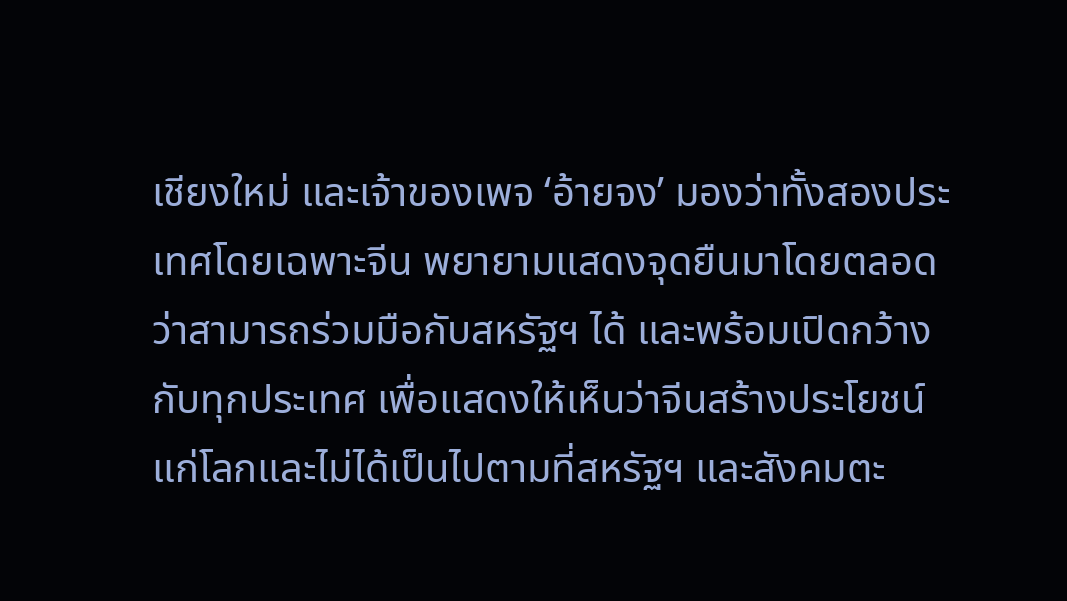เชียงใหม่ และเจ้าของเพจ ‘อ้ายจง’ มองว่าทั้งสองประเทศโดยเฉพาะจีน พยายามแสดงจุดยืนมาโดยตลอดว่าสามารถร่วมมือกับสหรัฐฯ ได้ และพร้อมเปิดกว้างกับทุกประเทศ เพื่อแสดงให้เห็นว่าจีนสร้างประโยชน์แก่โลกและไม่ได้เป็นไปตามที่สหรัฐฯ และสังคมตะ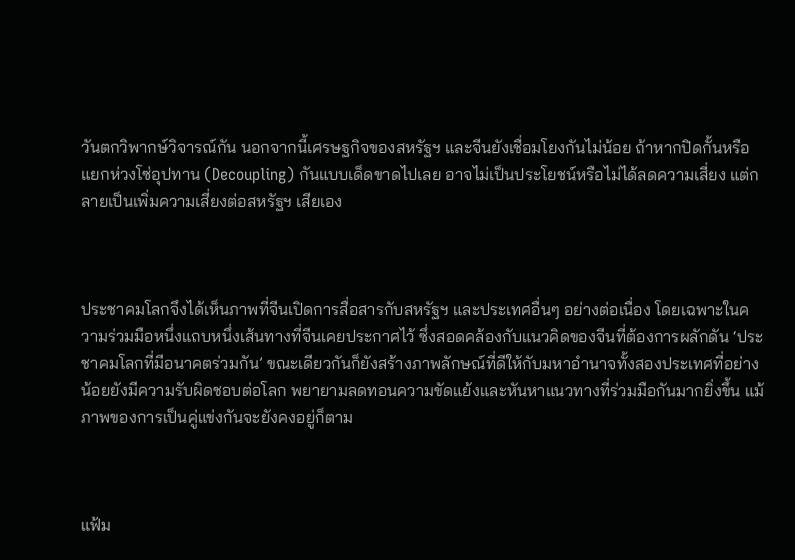วันตกวิพากษ์วิจารณ์กัน นอกจากนี้เศรษฐกิจของสหรัฐฯ และจีนยังเชื่อมโยงกันไม่น้อย ถ้าหากปิดกั้นหรือแยกห่วงโซ่อุปทาน (Decoupling) กันแบบเด็ดขาดไปเลย อาจไม่เป็นประโยชน์หรือไม่ได้ลดความเสี่ยง แต่กลายเป็นเพิ่มความเสี่ยงต่อสหรัฐฯ เสียเอง



ประชาคมโลกจึงได้เห็นภาพที่จีนเปิดการสื่อสารกับสหรัฐฯ และประเทศอื่นๆ อย่างต่อเนื่อง โดยเฉพาะในความร่วมมือหนึ่งแถบหนึ่งเส้นทางที่จีนเคยประกาศไว้ ซึ่งสอดคล้องกับแนวคิดของจีนที่ต้องการผลักดัน ‘ประชาคมโลกที่มีอนาคตร่วมกัน’ ขณะเดียวกันก็ยังสร้างภาพลักษณ์ที่ดีให้กับมหาอำนาจทั้งสองประเทศที่อย่างน้อยยังมีความรับผิดชอบต่อโลก พยายามลดทอนความขัดแย้งและหันหาแนวทางที่ร่วมมือกันมากยิ่งขึ้น แม้ภาพของการเป็นคู่แข่งกันจะยังคงอยู่ก็ตาม



แฟ้ม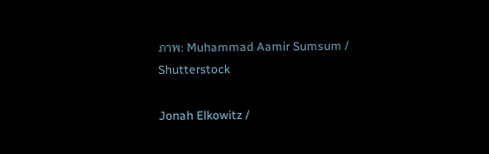ภาพ: Muhammad Aamir Sumsum / Shutterstock

Jonah Elkowitz /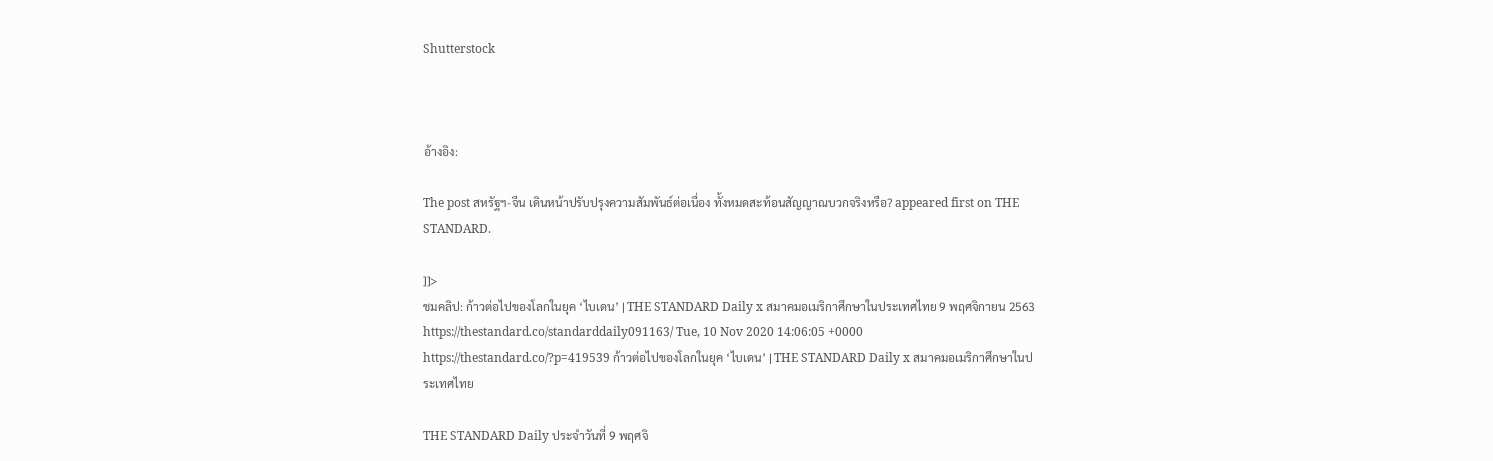Shutterstock



อ้างอิง:

The post สหรัฐฯ-จีน เดินหน้าปรับปรุงความสัมพันธ์ต่อเนื่อง ทั้งหมดสะท้อนสัญญาณบวกจริงหรือ? appeared first on THE STANDARD.

]]>
ชมคลิป: ก้าวต่อไปของโลกในยุค ‘ไบเดน’ | THE STANDARD Daily x สมาคมอเมริกาศึกษาในประเทศไทย 9 พฤศจิกายน 2563 https://thestandard.co/standarddaily091163/ Tue, 10 Nov 2020 14:06:05 +0000 https://thestandard.co/?p=419539 ก้าวต่อไปของโลกในยุค ‘ไบเดน’ | THE STANDARD Daily x สมาคมอเมริกาศึกษาในประเทศไทย

THE STANDARD Daily ประจำวันที่ 9 พฤศจิ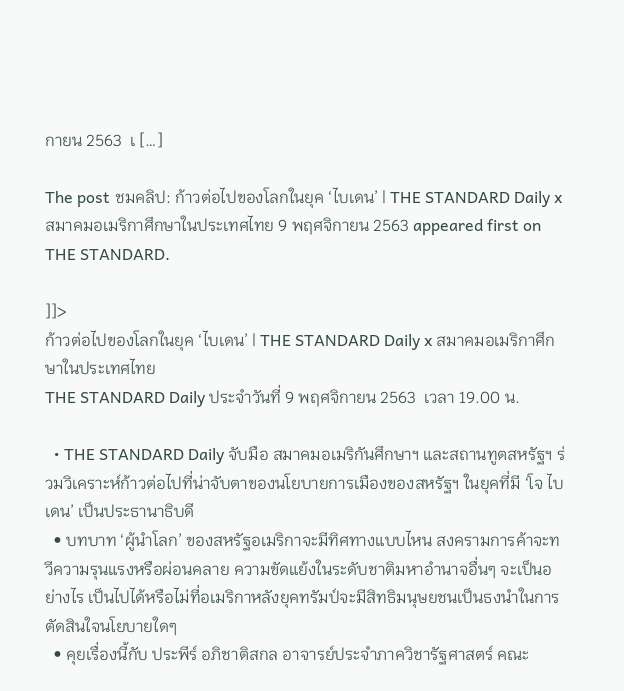กายน 2563  เ […]

The post ชมคลิป: ก้าวต่อไปของโลกในยุค ‘ไบเดน’ | THE STANDARD Daily x สมาคมอเมริกาศึกษาในประเทศไทย 9 พฤศจิกายน 2563 appeared first on THE STANDARD.

]]>
ก้าวต่อไปของโลกในยุค ‘ไบเดน’ | THE STANDARD Daily x สมาคมอเมริกาศึกษาในประเทศไทย
THE STANDARD Daily ประจำวันที่ 9 พฤศจิกายน 2563  เวลา 19.00 น.

  • THE STANDARD Daily จับมือ สมาคมอเมริกันศึกษาฯ และสถานทูตสหรัฐฯ ร่วมวิเคราะห์ก้าวต่อไปที่น่าจับตาของนโยบายการเมืองของสหรัฐฯ ในยุคที่มี ‘โจ ไบเดน’ เป็นประธานาธิบดี
  • บทบาท ‘ผู้นำโลก’ ของสหรัฐอเมริกาจะมีทิศทางแบบไหน สงครามการค้าจะทวีความรุนแรงหรือผ่อนคลาย ความขัดแย้งในระดับชาติมหาอำนาจอื่นๆ จะเป็นอย่างไร เป็นไปได้หรือไม่ที่อเมริกาหลังยุคทรัมป์จะมีสิทธิมนุษยชนเป็นธงนำในการตัดสินใจนโยบายใดๆ
  • คุยเรื่องนี้กับ ประพีร์ อภิชาติสกล อาจารย์ประจำภาควิชารัฐศาสตร์ คณะ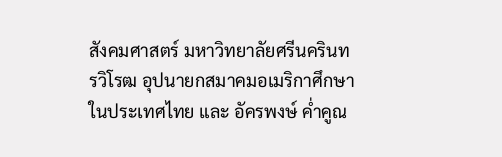สังคมศาสตร์ มหาวิทยาลัยศรีนครินทรวิโรฒ อุปนายกสมาคมอเมริกาศึกษาในประเทศไทย และ อัครพงษ์ ค่ำคูณ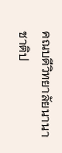คณบดีวิทยาลัยนานาชาติป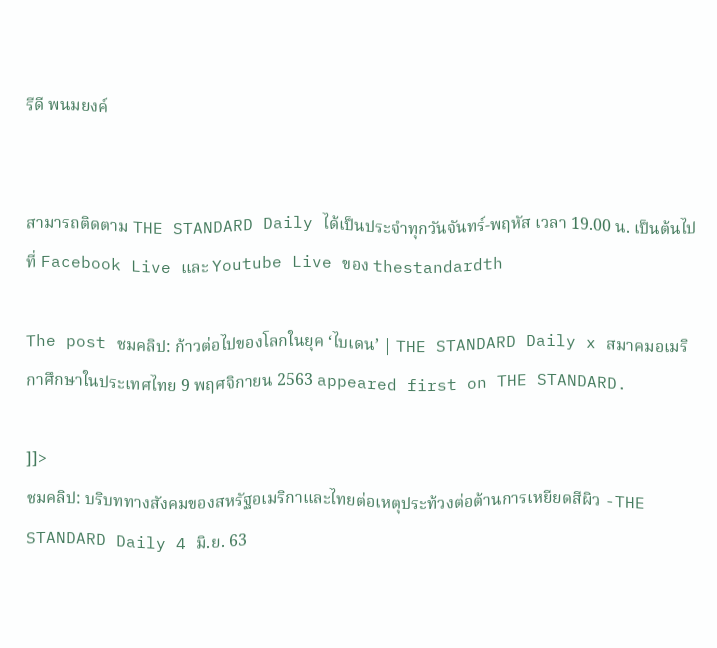รีดี พนมยงค์


สามารถติดตาม THE STANDARD Daily ได้เป็นประจำทุกวันจันทร์-พฤหัส เวลา 19.00 น. เป็นต้นไป ที่ Facebook Live และ Youtube Live ของ thestandardth

The post ชมคลิป: ก้าวต่อไปของโลกในยุค ‘ไบเดน’ | THE STANDARD Daily x สมาคมอเมริกาศึกษาในประเทศไทย 9 พฤศจิกายน 2563 appeared first on THE STANDARD.

]]>
ชมคลิป: บริบททางสังคมของสหรัฐอเมริกาและไทยต่อเหตุประท้วงต่อต้านการเหยียดสีผิว -THE STANDARD Daily 4 มิ.ย. 63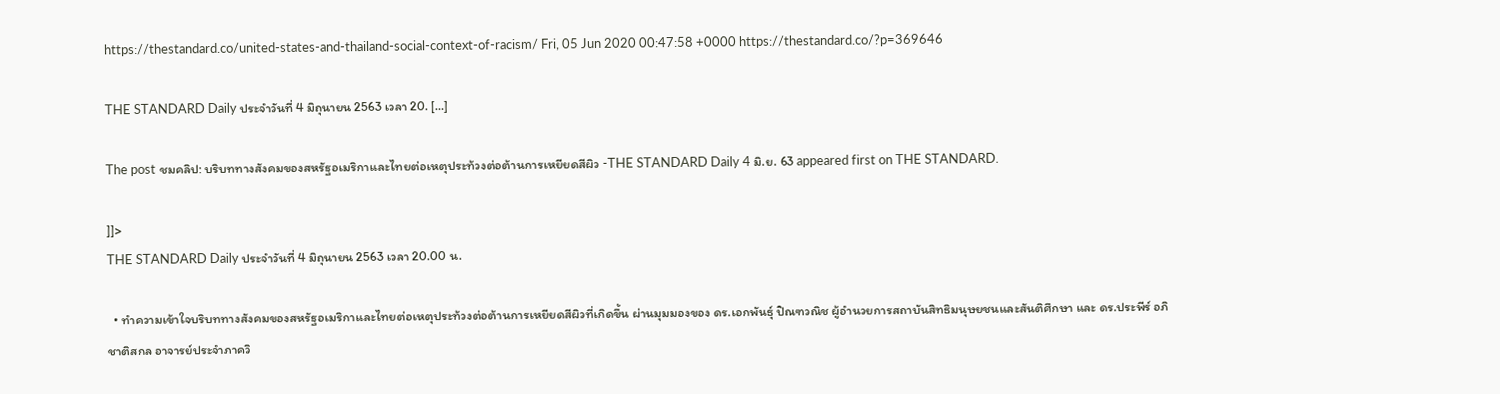https://thestandard.co/united-states-and-thailand-social-context-of-racism/ Fri, 05 Jun 2020 00:47:58 +0000 https://thestandard.co/?p=369646

THE STANDARD Daily ประจำวันที่ 4 มิถุนายน 2563 เวลา 20. […]

The post ชมคลิป: บริบททางสังคมของสหรัฐอเมริกาและไทยต่อเหตุประท้วงต่อต้านการเหยียดสีผิว -THE STANDARD Daily 4 มิ.ย. 63 appeared first on THE STANDARD.

]]>
THE STANDARD Daily ประจำวันที่ 4 มิถุนายน 2563 เวลา 20.00 น.

  • ทำความเข้าใจบริบททางสังคมของสหรัฐอเมริกาและไทยต่อเหตุประท้วงต่อต้านการเหยียดสีผิวที่เกิดขึ้น ผ่านมุมมองของ ดร.เอกพันธุ์ ปิณฑวณิช ผู้อำนวยการสถาบันสิทธิมนุษยชนและสันติศึกษา และ ดร.ประพีร์ อภิชาติสกล อาจารย์ประจำภาควิ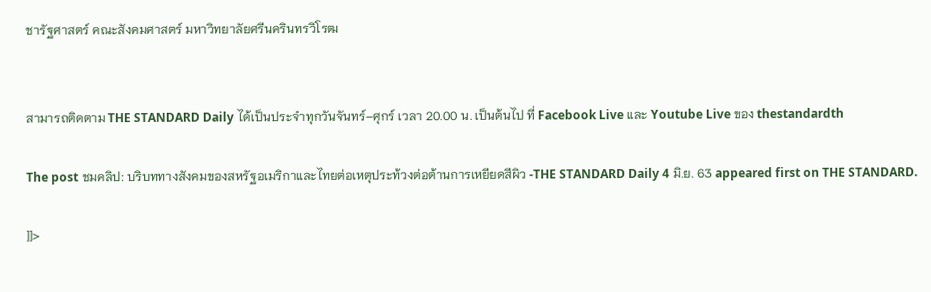ชารัฐศาสตร์ คณะสังคมศาสตร์ มหาวิทยาลัยศรีนครินทรวิโรฒ


สามารถติดตาม THE STANDARD Daily ได้เป็นประจำทุกวันจันทร์–ศุกร์ เวลา 20.00 น. เป็นต้นไป ที่ Facebook Live และ Youtube Live ของ thestandardth

The post ชมคลิป: บริบททางสังคมของสหรัฐอเมริกาและไทยต่อเหตุประท้วงต่อต้านการเหยียดสีผิว -THE STANDARD Daily 4 มิ.ย. 63 appeared first on THE STANDARD.

]]>